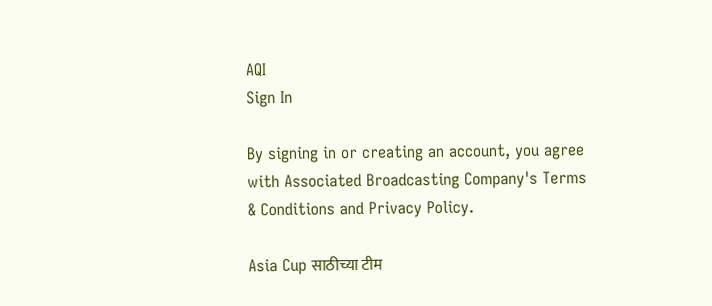AQI
Sign In

By signing in or creating an account, you agree with Associated Broadcasting Company's Terms & Conditions and Privacy Policy.

Asia Cup साठीच्या टीम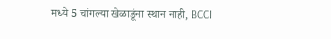मध्ये 5 चांगल्या खेळाडूंना स्थान नाही, BCCI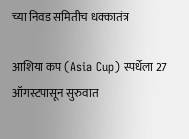च्या निवड समितीच धक्कातंत्र

आशिया कप (Asia Cup) स्पर्धेला 27 ऑगस्टपासून सुरुवात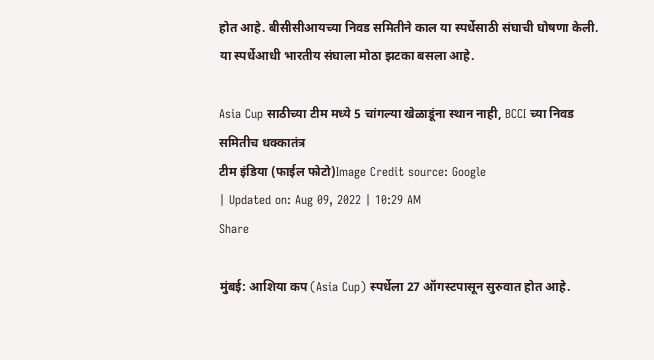होत आहे. बीसीसीआयच्या निवड समितीने काल या स्पर्धेसाठी संघाची घोषणा केली. या स्पर्धेआधी भारतीय संघाला मोठा झटका बसला आहे.

Asia Cup साठीच्या टीम मध्ये 5 चांगल्या खेळाडूंना स्थान नाही, BCCI च्या निवड समितीच धक्कातंत्र
टीम इंडिया (फाईल फोटो)Image Credit source: Google
| Updated on: Aug 09, 2022 | 10:29 AM
Share

मुंबई: आशिया कप (Asia Cup) स्पर्धेला 27 ऑगस्टपासून सुरुवात होत आहे.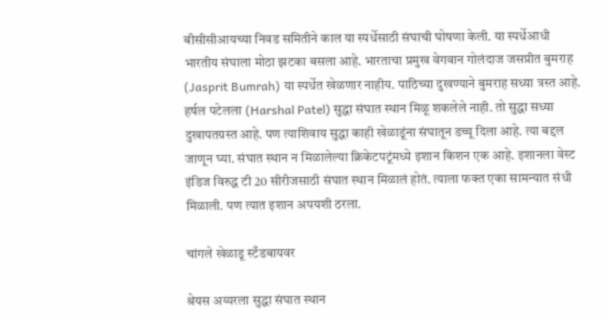बीसीसीआयच्या निवड समितीने काल या स्पर्धेसाठी संघाची घोषणा केली. या स्पर्धेआधी भारतीय संघाला मोठा झटका बसला आहे. भारताचा प्रमुख वेगवान गोलंदाज जसप्रीत बुमराह (Jasprit Bumrah) या स्पर्धेत खेळणार नाहीय. पाठिच्या दुखण्याने बुमराह सध्या त्रस्त आहे. हर्षल पटेलला (Harshal Patel) सुद्धा संघात स्थान मिळू शकलेले नाही. तो सुद्धा सध्या दुखापतग्रस्त आहे. पण त्याशिवाय सुद्धा काही खेळाडूंना संघातून डच्चू दिला आहे. त्या बद्दल जाणून घ्या. संघात स्थान न मिळालेल्या क्रिकेटपटूंमध्ये इशान किशन एक आहे. इशानला वेस्ट इंडिज विरुद्ध टी 20 सीरीजसाठी संघात स्थान मिळालं होतं. त्याला फक्त एका सामन्यात संधी मिळाली. पण त्यात इशान अपयशी ठरला.

चांगले खेळाडू स्टँडबायवर

श्रेयस अय्यरला सुद्धा संघात स्थान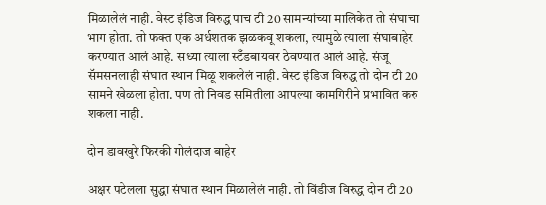मिळालेलं नाही. वेस्ट इंडिज विरुद्ध पाच टी 20 सामन्यांच्या मालिकेत तो संघाचा भाग होता. तो फक्त एक अर्धशतक झळकवू शकला, त्यामुळे त्याला संघाबाहेर करण्यात आलं आहे. सध्या त्याला स्टँडबायवर ठेवण्यात आलं आहे. संजू सॅमसनलाही संघात स्थान मिळू शकलेलं नाही. वेस्ट इंडिज विरुद्ध तो दोन टी 20 सामने खेळला होता. पण तो निवड समितीला आपल्या कामगिरीने प्रभावित करु शकला नाही.

दोन डावखुरे फिरकी गोलंदाज बाहेर

अक्षर पटेलला सुद्धा संघात स्थान मिळालेलं नाही. तो विंडीज विरुद्ध दोन टी 20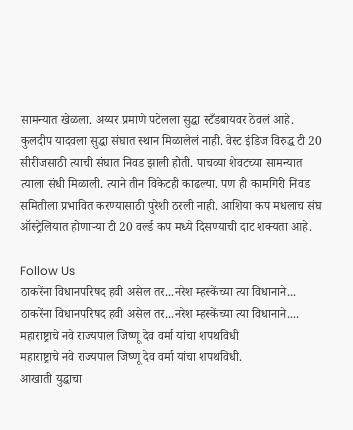सामन्यात खेळला. अय्यर प्रमाणे पटेलला सुद्धा स्टँडबायवर ठेवलं आहे. कुलदीप यादवला सुद्धा संघात स्थान मिळालेलं नाही. वेस्ट इंडिज विरुद्ध टी 20 सीरीजसाठी त्याची संघात निवड झाली होती. पाचव्या शेवटच्या सामन्यात त्याला संधी मिळाली. त्याने तीन विकेटही काढल्या. पण ही कामगिरी निवड समितीला प्रभावित करण्यासाठी पुरेशी ठरली नाही. आशिया कप मधलाच संघ ऑस्ट्रेलियात होणाऱ्या टी 20 वर्ल्ड कप मध्ये दिसण्याची दाट शक्यता आहे.

Follow Us
ठाकरेंना विधानपरिषद हवी असेल तर...नरेश म्हस्केंच्या त्या विधानाने...
ठाकरेंना विधानपरिषद हवी असेल तर...नरेश म्हस्केंच्या त्या विधानाने....
महाराष्ट्राचे नवे राज्यपाल जिष्णू देव वर्मा यांचा शपथविधी
महाराष्ट्राचे नवे राज्यपाल जिष्णू देव वर्मा यांचा शपथविधी.
आखाती युद्धाचा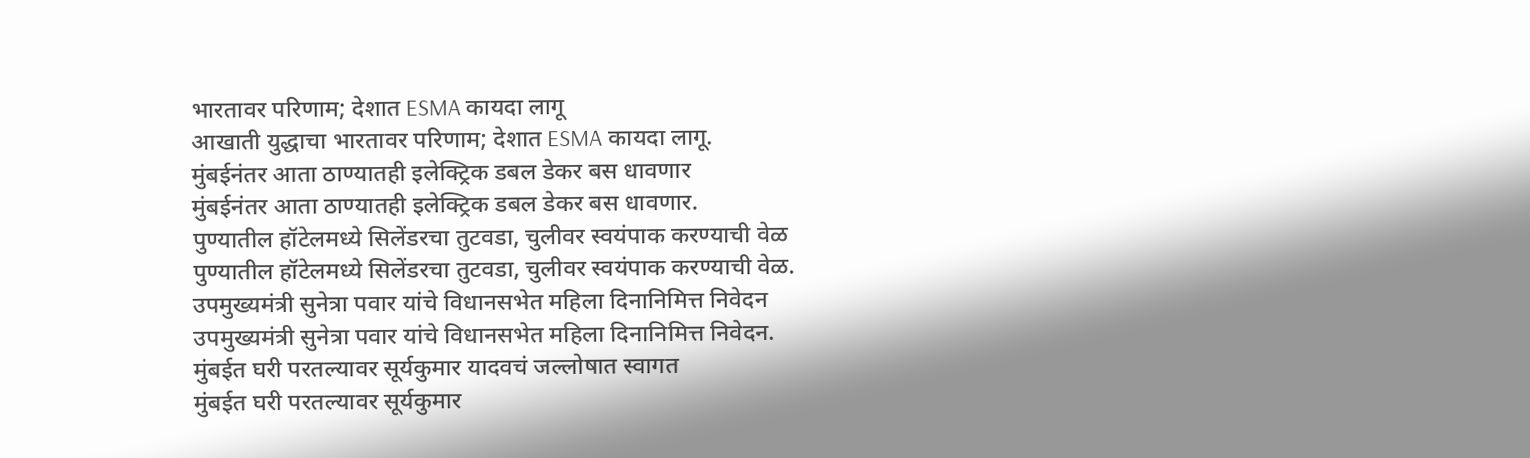भारतावर परिणाम; देशात ESMA कायदा लागू
आखाती युद्धाचा भारतावर परिणाम; देशात ESMA कायदा लागू.
मुंबईनंतर आता ठाण्यातही इलेक्ट्रिक डबल डेकर बस धावणार
मुंबईनंतर आता ठाण्यातही इलेक्ट्रिक डबल डेकर बस धावणार.
पुण्यातील हॉटेलमध्ये सिलेंडरचा तुटवडा, चुलीवर स्वयंपाक करण्याची वेळ
पुण्यातील हॉटेलमध्ये सिलेंडरचा तुटवडा, चुलीवर स्वयंपाक करण्याची वेळ.
उपमुख्यमंत्री सुनेत्रा पवार यांचे विधानसभेत महिला दिनानिमित्त निवेदन
उपमुख्यमंत्री सुनेत्रा पवार यांचे विधानसभेत महिला दिनानिमित्त निवेदन.
मुंबईत घरी परतल्यावर सूर्यकुमार यादवचं जल्लोषात स्वागत
मुंबईत घरी परतल्यावर सूर्यकुमार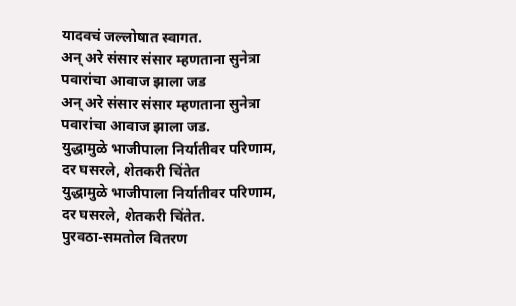यादवचं जल्लोषात स्वागत.
अन् अरे संसार संसार म्हणताना सुनेत्रा पवारांचा आवाज झाला जड
अन् अरे संसार संसार म्हणताना सुनेत्रा पवारांचा आवाज झाला जड.
युद्धामुळे भाजीपाला निर्यातीवर परिणाम, दर घसरले, शेतकरी चिंतेत
युद्धामुळे भाजीपाला निर्यातीवर परिणाम, दर घसरले, शेतकरी चिंतेत.
पुरवठा-समतोल वितरण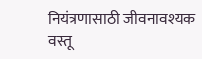नियंत्रणासाठी जीवनावश्यक वस्तू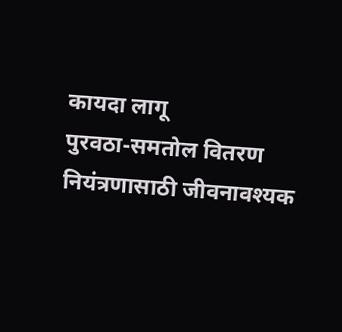कायदा लागू
पुरवठा-समतोल वितरण नियंत्रणासाठी जीवनावश्यक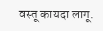वस्तू कायदा लागू.